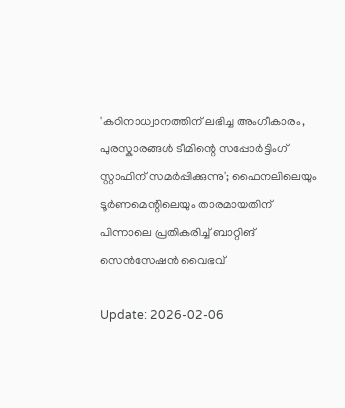'കഠിനാധ്വാനത്തിന് ലഭിച്ച അംഗീകാരം, പുരസ്കാരങ്ങൾ ടീമിന്റെ സപ്പോർട്ടിംഗ് സ്റ്റാഫിന് സമർപ്പിക്കുന്നു'; ഫൈനലിലെയും ടൂര്‍ണമെന്റിലെയും താരമായതിന് പിന്നാലെ പ്രതികരിച്ച് ബാറ്റിങ് സെൻസേഷൻ വൈഭവ്

Update: 2026-02-06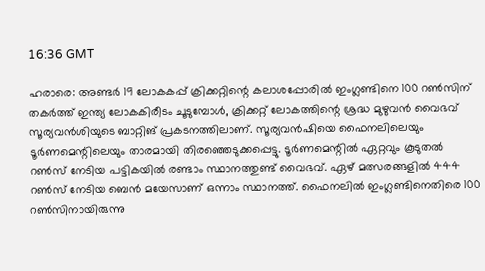16:36 GMT

ഹരാരെ: അണ്ടർ 19 ലോകകപ്പ് ക്രിക്കറ്റിന്റെ കലാശപ്പോരിൽ ഇംഗ്ലണ്ടിനെ 100 റൺസിന് തകർത്ത് ഇന്ത്യ ലോകകിരീടം ചൂടുമ്പോൾ, ക്രിക്കറ്റ് ലോകത്തിന്റെ ശ്രദ്ധ മുഴുവൻ വൈഭവ് സൂര്യവൻശിയുടെ ബാറ്റിങ് പ്രകടനത്തിലാണ്. സൂര്യവന്‍ഷിയെ ഫൈനലിലെയും ടൂര്‍ണമെന്റിലെയും താരമായി തിരഞ്ഞെടുക്കപ്പെട്ടു. ടൂര്‍ണമെന്റില്‍ ഏറ്റവും കൂടുതല്‍ റണ്‍സ് നേടിയ പട്ടികയില്‍ രണ്ടാം സ്ഥാനത്തുണ്ട് വൈഭവ്. ഏഴ് മത്സരങ്ങളില്‍ 444 റണ്‍സ് നേടിയ ബെന്‍ മയേസാണ് ഒന്നാം സ്ഥാനത്ത്. ഫൈനലില്‍ ഇംഗ്ലണ്ടിനെതിരെ 100 റണ്‍സിനായിരുന്നു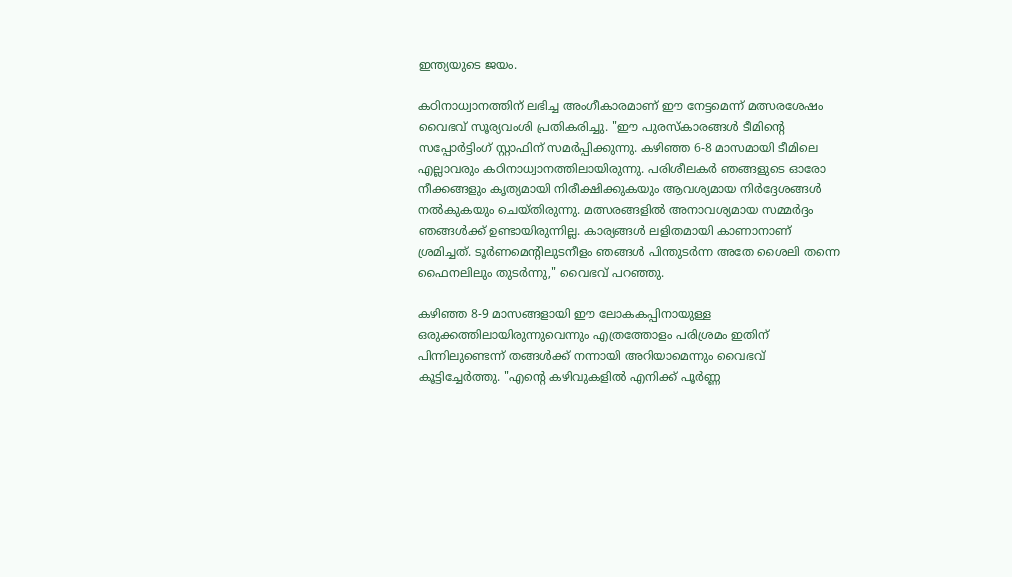ഇന്ത്യയുടെ ജയം.

കഠിനാധ്വാനത്തിന് ലഭിച്ച അംഗീകാരമാണ് ഈ നേട്ടമെന്ന് മത്സരശേഷം വൈഭവ് സൂര്യവംശി പ്രതികരിച്ചു. "ഈ പുരസ്കാരങ്ങൾ ടീമിന്റെ സപ്പോർട്ടിംഗ് സ്റ്റാഫിന് സമർപ്പിക്കുന്നു. കഴിഞ്ഞ 6-8 മാസമായി ടീമിലെ എല്ലാവരും കഠിനാധ്വാനത്തിലായിരുന്നു. പരിശീലകർ ഞങ്ങളുടെ ഓരോ നീക്കങ്ങളും കൃത്യമായി നിരീക്ഷിക്കുകയും ആവശ്യമായ നിർദ്ദേശങ്ങൾ നൽകുകയും ചെയ്തിരുന്നു. മത്സരങ്ങളിൽ അനാവശ്യമായ സമ്മർദ്ദം ഞങ്ങൾക്ക് ഉണ്ടായിരുന്നില്ല. കാര്യങ്ങൾ ലളിതമായി കാണാനാണ് ശ്രമിച്ചത്. ടൂർണമെന്റിലുടനീളം ഞങ്ങൾ പിന്തുടർന്ന അതേ ശൈലി തന്നെ ഫൈനലിലും തുടർന്നു," വൈഭവ് പറഞ്ഞു.

കഴിഞ്ഞ 8-9 മാസങ്ങളായി ഈ ലോകകപ്പിനായുള്ള ഒരുക്കത്തിലായിരുന്നുവെന്നും എത്രത്തോളം പരിശ്രമം ഇതിന് പിന്നിലുണ്ടെന്ന് തങ്ങൾക്ക് നന്നായി അറിയാമെന്നും വൈഭവ് കൂട്ടിച്ചേർത്തു. "എന്റെ കഴിവുകളിൽ എനിക്ക് പൂർണ്ണ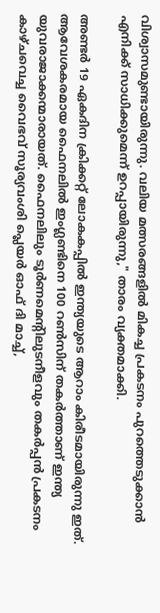വിശ്വാസമുണ്ടായിരുന്നു. വലിയ മത്സരങ്ങളിൽ മികച്ച പ്രകടനം പുറത്തെടുക്കാൻ എനിക്ക് സാധിക്കുമെന്ന് ഉറപ്പായിരുന്നു," താരം വ്യക്തമാക്കി.

അണ്ടർ 19 ഏകദിന ക്രിക്കറ്റ് ലോകകപ്പിൽ ഇന്ത്യയുടെ ആറാം കിരീടമായിരുന്നു ഇത്. ആവേശകരമായ ഫൈനലിൽ ഇംഗ്ലണ്ടിനെ 100 റൺസിന് തകർത്താണ് ഇന്ത്യ യുവരാജാക്കന്മാരായത്. ഫൈനലിലും ടൂർണമെന്റിലുടനീളവും തകർപ്പൻ പ്രകടനം കാഴ്ചവെച്ച വൈഭവ് സൂര്യവംശി പ്ലെയർ ഓഫ് ദി മാച്ച്,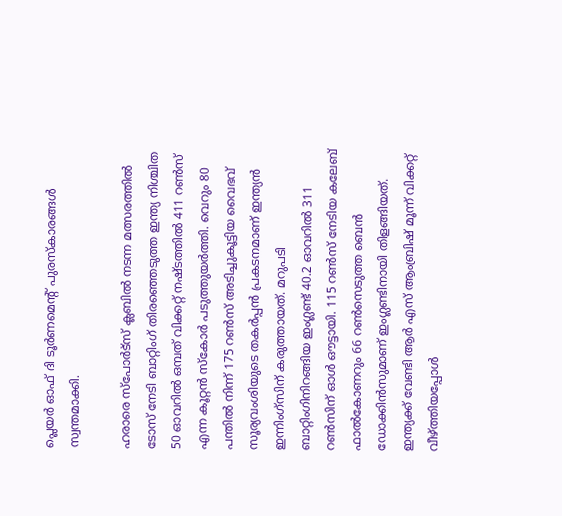പ്ലെയർ ഓഫ് ദി ടൂർണമെന്റ് പുരസ്കാരങ്ങൾ സ്വന്തമാക്കി.

ഹരാരെ സ്പോർട്സ് ക്ലബിൽ നടന്ന മത്സരത്തിൽ ടോസ് നേടി ബാറ്റിംഗ് തിരഞ്ഞെടുത്ത ഇന്ത്യ നിശ്ചിത 50 ഓവറിൽ ഒമ്പത് വിക്കറ്റ് നഷ്ടത്തിൽ 411 റൺസ് എന്ന കൂറ്റൻ സ്കോർ പടുത്തുയർത്തി. വെറും 80 പന്തിൽ നിന്ന് 175 റൺസ് അടിച്ചുകൂട്ടിയ വൈഭവ് സൂര്യവംശിയുടെ തകർപ്പൻ പ്രകടനമാണ് ഇന്ത്യൻ ഇന്നിംഗ്സിന് കരുത്തായത്. മറുപടി ബാറ്റിംഗിനിറങ്ങിയ ഇംഗ്ലണ്ട് 40.2 ഓവറിൽ 311 റൺസിന് ഓൾ ഔട്ടായി. 115 റൺസ് നേടിയ കലേബ് ഫാൽകോണറും 66 റൺസെടുത്ത ബെൻ ഡോക്കിൻസുമാണ് ഇംഗ്ലണ്ടിനായി തിളങ്ങിയത്. ഇന്ത്യക്ക് വേണ്ടി ആർ എസ് ആംബ്രിഷ് മൂന്ന് വിക്കറ്റ് വീഴ്ത്തിയപ്പോൾ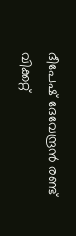ദീപേഷ് ദേവേന്ദ്രൻ രണ്ട് വിക്കറ്റ്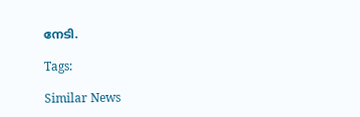നേടി.

Tags:

Similar News